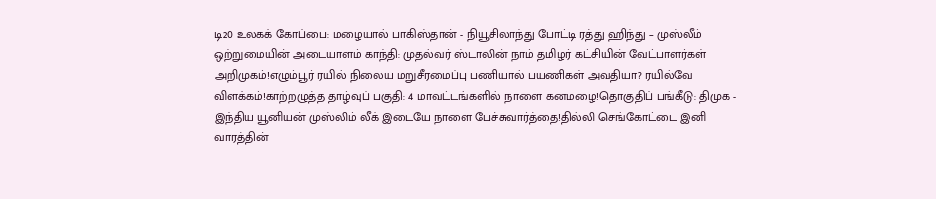டி20 உலகக் கோப்பை: மழையால் பாகிஸ்தான் - நியூசிலாந்து போட்டி ரத்து ஹிந்து – முஸ்லீம் ஒற்றுமையின் அடையாளம் காந்தி: முதல்வர் ஸ்டாலின் நாம் தமிழர் கட்சியின் வேட்பாளர்கள் அறிமுகம்!எழும்பூர் ரயில் நிலைய மறுசீரமைப்பு பணியால் பயணிகள் அவதியா? ரயில்வே விளக்கம்!காற்றழுத்த தாழ்வுப் பகுதி: 4 மாவட்டங்களில் நாளை கனமழை!தொகுதிப் பங்கீடு: திமுக - இந்திய யூனியன் முஸ்லிம் லீக் இடையே நாளை பேச்சுவார்த்தை!தில்லி செங்கோட்டை இனி வாரத்தின்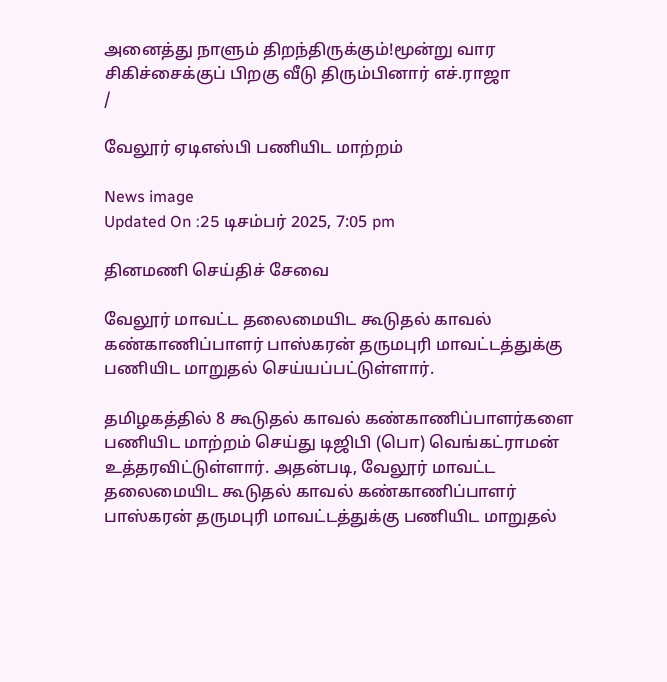அனைத்து நாளும் திறந்திருக்கும்!மூன்று வார சிகிச்சைக்குப் பிறகு வீடு திரும்பினார் எச்.ராஜா
/

வேலூர் ஏடிஎஸ்பி பணியிட மாற்றம்

News image
Updated On :25 டிசம்பர் 2025, 7:05 pm

தினமணி செய்திச் சேவை

வேலூர் மாவட்ட தலைமையிட கூடுதல் காவல் கண்காணிப்பாளர் பாஸ்கரன் தருமபுரி மாவட்டத்துக்கு பணியிட மாறுதல் செய்யப்பட்டுள்ளார்.

தமிழகத்தில் 8 கூடுதல் காவல் கண்காணிப்பாளர்களை பணியிட மாற்றம் செய்து டிஜிபி (பொ) வெங்கட்ராமன் உத்தரவிட்டுள்ளார். அதன்படி, வேலூர் மாவட்ட தலைமையிட கூடுதல் காவல் கண்காணிப்பாளர் பாஸ்கரன் தருமபுரி மாவட்டத்துக்கு பணியிட மாறுதல்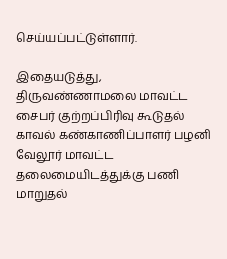செய்யப்பட்டுள்ளார்.

இதையடுத்து, திருவண்ணாமலை மாவட்ட சைபர் குற்றப்பிரிவு கூடுதல் காவல் கண்காணிப்பாளர் பழனி வேலூர் மாவட்ட தலைமையிடத்துக்கு பணி மாறுதல்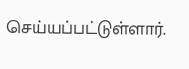செய்யப்பட்டுள்ளார்.